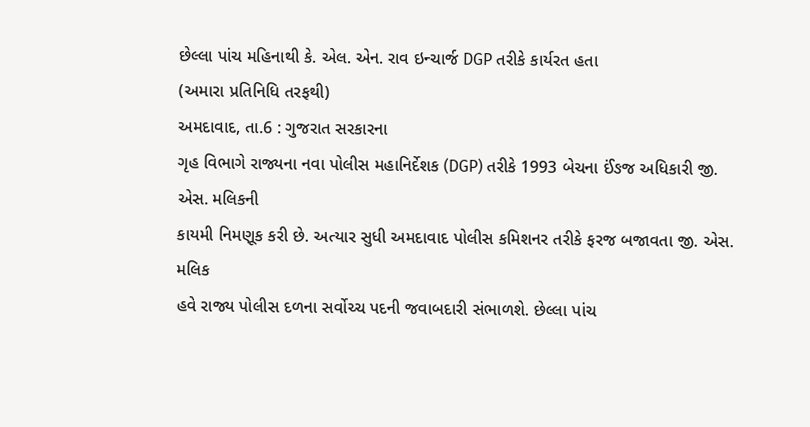છેલ્લા પાંચ મહિનાથી કે. એલ. એન. રાવ ઇન્ચાર્જ DGP તરીકે કાર્યરત હતા
(અમારા પ્રતિનિધિ તરફથી)
અમદાવાદ, તા.6 : ગુજરાત સરકારના
ગૃહ વિભાગે રાજ્યના નવા પોલીસ મહાનિર્દેશક (DGP) તરીકે 1993 બેચના ઈંઙજ અધિકારી જી. એસ. મલિકની
કાયમી નિમણૂક કરી છે. અત્યાર સુધી અમદાવાદ પોલીસ કમિશનર તરીકે ફરજ બજાવતા જી. એસ. મલિક
હવે રાજ્ય પોલીસ દળના સર્વોચ્ચ પદની જવાબદારી સંભાળશે. છેલ્લા પાંચ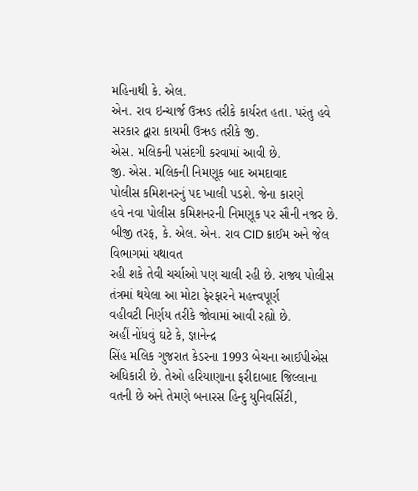મહિનાથી કે. એલ.
એન. રાવ ઇન્ચાર્જ ઉઋઙ તરીકે કાર્યરત હતા. પરંતુ હવે સરકાર દ્વારા કાયમી ઉઋઙ તરીકે જી.
એસ. મલિકની પસંદગી કરવામાં આવી છે.
જી. એસ. મલિકની નિમણૂક બાદ અમદાવાદ
પોલીસ કમિશનરનું પદ ખાલી પડશે. જેના કારણે
હવે નવા પોલીસ કમિશનરની નિમણૂક પર સૌની નજર છે. બીજી તરફ, કે. એલ. એન. રાવ CID ક્રાઈમ અને જેલ વિભાગમાં યથાવત
રહી શકે તેવી ચર્ચાઓ પણ ચાલી રહી છે. રાજ્ય પોલીસ તંત્રમાં થયેલા આ મોટા ફેરફારને મહત્ત્વપૂર્ણ
વહીવટી નિર્ણય તરીકે જોવામાં આવી રહ્યો છે.
અહીં નોંધવું ઘટે કે, જ્ઞાનેન્દ્ર
સિંહ મલિક ગુજરાત કેડરના 1993 બેચના આઈપીએસ અધિકારી છે. તેઓ હરિયાણાના ફરીદાબાદ જિલ્લાના
વતની છે અને તેમણે બનારસ હિન્દુ યુનિવર્સિટી,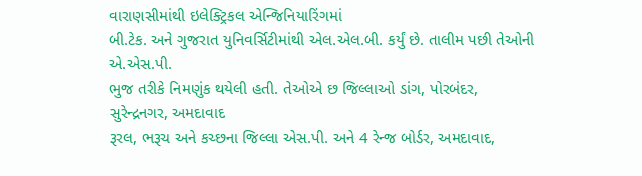વારાણસીમાંથી ઇલેક્ટ્રિકલ એન્જિનિયારિંગમાં
બી.ટેક. અને ગુજરાત યુનિવર્સિટીમાંથી એલ.એલ.બી. કર્યું છે. તાલીમ પછી તેઓની એ.એસ.પી.
ભુજ તરીકે નિમણુંક થયેલી હતી. તેઓએ છ જિલ્લાઓ ડાંગ, પોરબંદર, સુરેન્દ્રનગર, અમદાવાદ
રૂરલ, ભરૂચ અને કચ્છના જિલ્લા એસ.પી. અને 4 રેન્જ બોર્ડર, અમદાવાદ,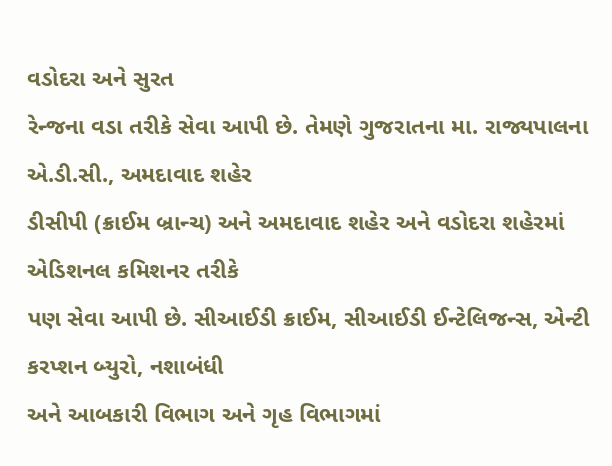વડોદરા અને સુરત
રેન્જના વડા તરીકે સેવા આપી છે. તેમણે ગુજરાતના મા. રાજ્યપાલના એ.ડી.સી., અમદાવાદ શહેર
ડીસીપી (ક્રાઈમ બ્રાન્ચ) અને અમદાવાદ શહેર અને વડોદરા શહેરમાં એડિશનલ કમિશનર તરીકે
પણ સેવા આપી છે. સીઆઈડી ક્રાઈમ, સીઆઈડી ઈન્ટેલિજન્સ, એન્ટી કરપ્શન બ્યુરો, નશાબંધી
અને આબકારી વિભાગ અને ગૃહ વિભાગમાં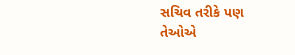સચિવ તરીકે પણ તેઓએ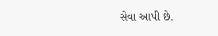સેવા આપી છે.